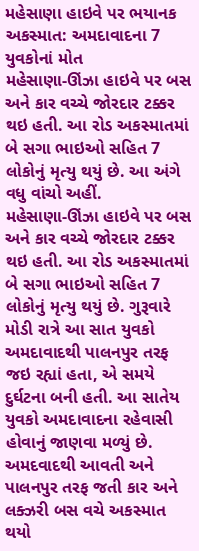મહેસાણા હાઇવે પર ભયાનક અકસ્માત: અમદાવાદના 7 યુવકોનાં મોત
મહેસાણા-ઊંઝા હાઇવે પર બસ અને કાર વચ્ચે જોરદાર ટક્કર થઇ હતી. આ રોડ અકસ્માતમાં બે સગા ભાઇઓ સહિત 7 લોકોનું મૃત્યુ થયું છે. આ અંગે વધુ વાંચો અહીં.
મહેસાણા-ઊંઝા હાઇવે પર બસ અને કાર વચ્ચે જોરદાર ટક્કર થઇ હતી. આ રોડ અકસ્માતમાં બે સગા ભાઇઓ સહિત 7 લોકોનું મૃત્યુ થયું છે. ગુરૂવારે મોડી રાત્રે આ સાત યુવકો અમદાવાદથી પાલનપુર તરફ જઇ રહ્યાં હતા, એ સમયે દુર્ઘટના બની હતી. આ સાતેય યુવકો અમદાવાદના રહેવાસી હોવાનું જાણવા મળ્યું છે. અમદવાદથી આવતી અને પાલનપુર તરફ જતી કાર અને લક્ઝરી બસ વચે અકસ્માત થયો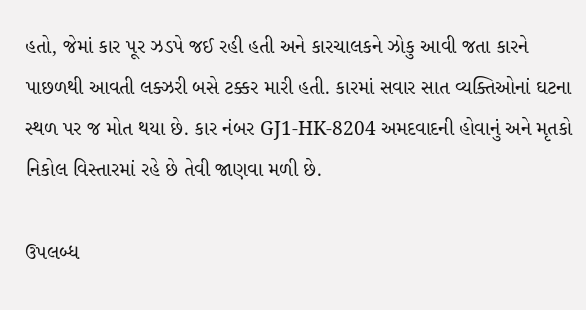હતો, જેમાં કાર પૂર ઝડપે જઈ રહી હતી અને કારચાલકને ઝોકુ આવી જતા કારને પાછળથી આવતી લક્ઝરી બસે ટક્કર મારી હતી. કારમાં સવાર સાત વ્યક્તિઓનાં ઘટના સ્થળ પર જ મોત થયા છે. કાર નંબર GJ1-HK-8204 અમદવાદની હોવાનું અને મૃતકો નિકોલ વિસ્તારમાં રહે છે તેવી જાણવા મળી છે.

ઉપલબ્ધ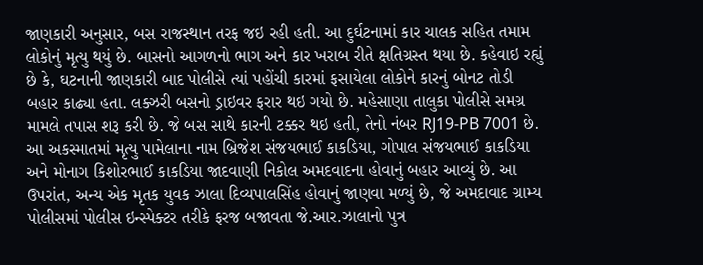જાણકારી અનુસાર, બસ રાજસ્થાન તરફ જઇ રહી હતી. આ દુર્ઘટનામાં કાર ચાલક સહિત તમામ લોકોનું મૃત્યુ થયું છે. બાસનો આગળનો ભાગ અને કાર ખરાબ રીતે ક્ષતિગ્રસ્ત થયા છે. કહેવાઇ રહ્યું છે કે, ઘટનાની જાણકારી બાદ પોલીસે ત્યાં પહોંચી કારમાં ફસાયેલા લોકોને કારનું બોનટ તોડી બહાર કાઢ્યા હતા. લક્ઝરી બસનો ડ્રાઇવર ફરાર થઇ ગયો છે. મહેસાણા તાલુકા પોલીસે સમગ્ર મામલે તપાસ શરૂ કરી છે. જે બસ સાથે કારની ટક્કર થઇ હતી, તેનો નંબર RJ19-PB 7001 છે. આ અકસ્માતમાં મૃત્યુ પામેલાના નામ બ્રિજેશ સંજયભાઈ કાકડિયા, ગોપાલ સંજયભાઈ કાકડિયા અને મોનાગ કિશોરભાઈ કાકડિયા જાદવાણી નિકોલ અમદવાદના હોવાનું બહાર આવ્યું છે. આ ઉપરાંત, અન્ય એક મૃતક યુવક ઝાલા દિવ્યપાલસિંહ હોવાનું જાણવા મળ્યું છે, જે અમદાવાદ ગ્રામ્ય પોલીસમાં પોલીસ ઇન્સ્પેક્ટર તરીકે ફરજ બજાવતા જે.આર.ઝાલાનો પુત્ર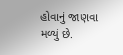હોવાનું જાણવા મળ્યું છે.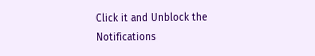Click it and Unblock the Notifications